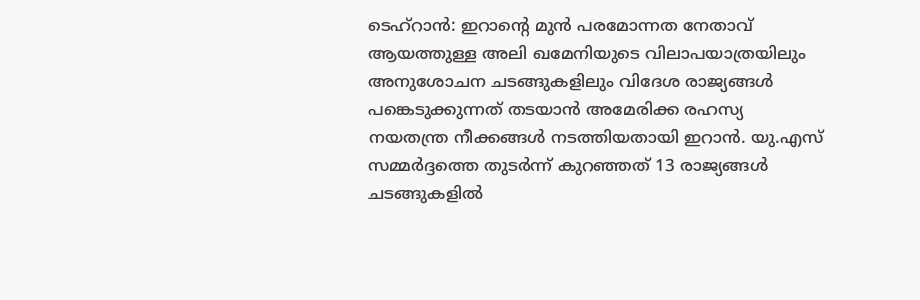ടെഹ്റാൻ: ഇറാന്റെ മുൻ പരമോന്നത നേതാവ് ആയത്തുള്ള അലി ഖമേനിയുടെ വിലാപയാത്രയിലും അനുശോചന ചടങ്ങുകളിലും വിദേശ രാജ്യങ്ങൾ പങ്കെടുക്കുന്നത് തടയാൻ അമേരിക്ക രഹസ്യ നയതന്ത്ര നീക്കങ്ങൾ നടത്തിയതായി ഇറാൻ. യു.എസ് സമ്മർദ്ദത്തെ തുടർന്ന് കുറഞ്ഞത് 13 രാജ്യങ്ങൾ ചടങ്ങുകളിൽ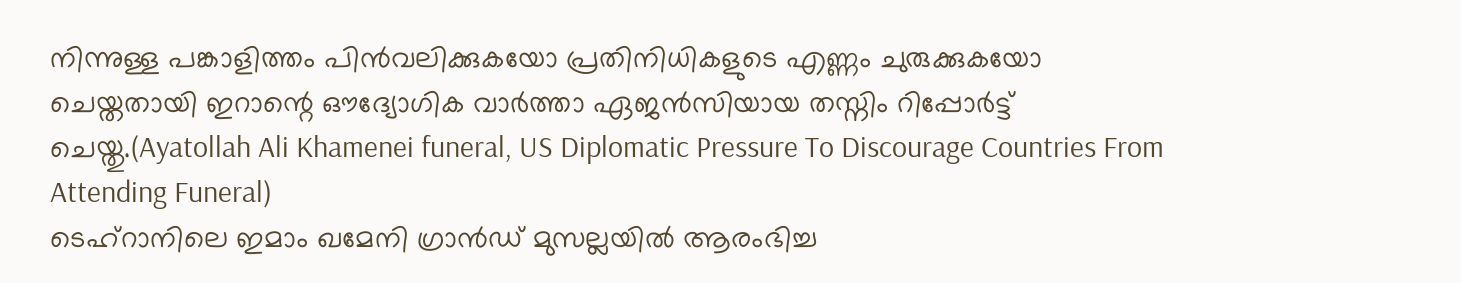നിന്നുള്ള പങ്കാളിത്തം പിൻവലിക്കുകയോ പ്രതിനിധികളുടെ എണ്ണം ചുരുക്കുകയോ ചെയ്തതായി ഇറാന്റെ ഔദ്യോഗിക വാർത്താ ഏജൻസിയായ തസ്നിം റിപ്പോർട്ട് ചെയ്തു.(Ayatollah Ali Khamenei funeral, US Diplomatic Pressure To Discourage Countries From Attending Funeral)
ടെഹ്റാനിലെ ഇമാം ഖമേനി ഗ്രാൻഡ് മുസല്ലയിൽ ആരംഭിച്ച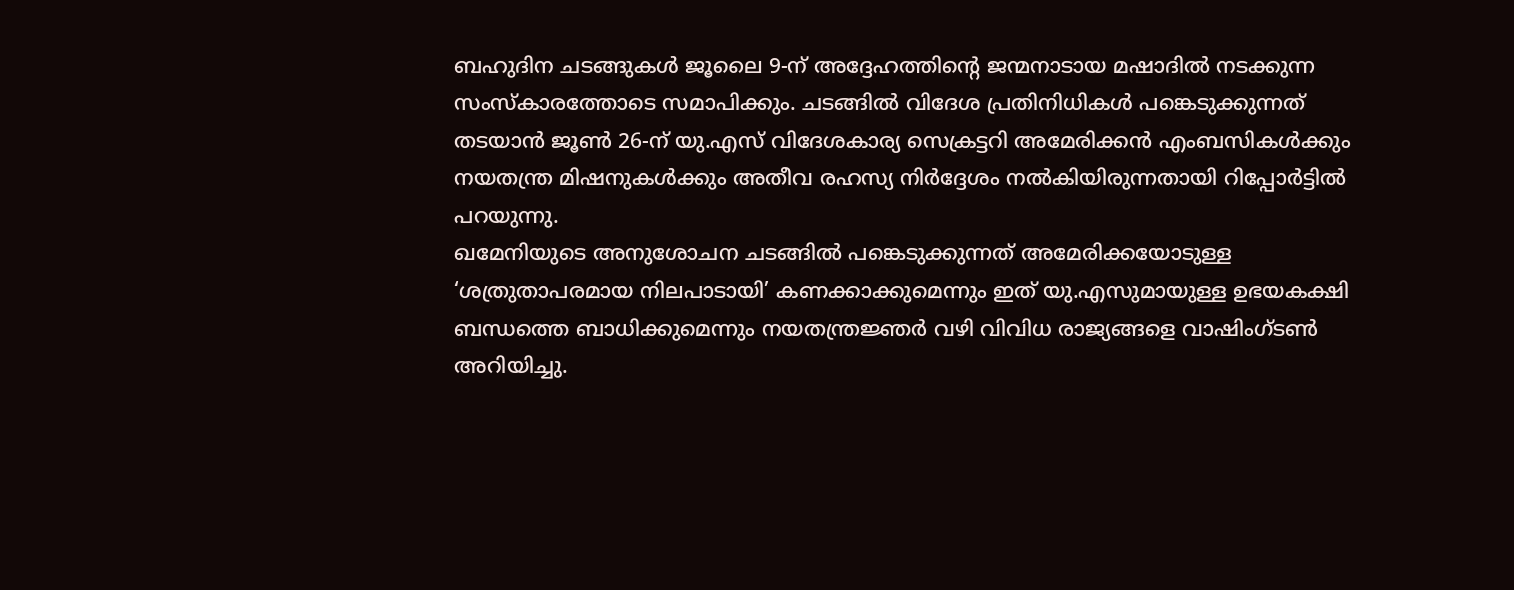ബഹുദിന ചടങ്ങുകൾ ജൂലൈ 9-ന് അദ്ദേഹത്തിന്റെ ജന്മനാടായ മഷാദിൽ നടക്കുന്ന സംസ്കാരത്തോടെ സമാപിക്കും. ചടങ്ങിൽ വിദേശ പ്രതിനിധികൾ പങ്കെടുക്കുന്നത് തടയാൻ ജൂൺ 26-ന് യു.എസ് വിദേശകാര്യ സെക്രട്ടറി അമേരിക്കൻ എംബസികൾക്കും നയതന്ത്ര മിഷനുകൾക്കും അതീവ രഹസ്യ നിർദ്ദേശം നൽകിയിരുന്നതായി റിപ്പോർട്ടിൽ പറയുന്നു.
ഖമേനിയുടെ അനുശോചന ചടങ്ങിൽ പങ്കെടുക്കുന്നത് അമേരിക്കയോടുള്ള ‘ശത്രുതാപരമായ നിലപാടായി’ കണക്കാക്കുമെന്നും ഇത് യു.എസുമായുള്ള ഉഭയകക്ഷി ബന്ധത്തെ ബാധിക്കുമെന്നും നയതന്ത്രജ്ഞർ വഴി വിവിധ രാജ്യങ്ങളെ വാഷിംഗ്ടൺ അറിയിച്ചു.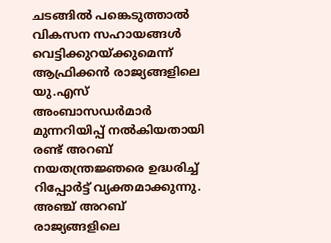ചടങ്ങിൽ പങ്കെടുത്താൽ വികസന സഹായങ്ങൾ വെട്ടിക്കുറയ്ക്കുമെന്ന് ആഫ്രിക്കൻ രാജ്യങ്ങളിലെ യു.എസ് അംബാസഡർമാർ മുന്നറിയിപ്പ് നൽകിയതായി രണ്ട് അറബ് നയതന്ത്രജ്ഞരെ ഉദ്ധരിച്ച് റിപ്പോർട്ട് വ്യക്തമാക്കുന്നു. അഞ്ച് അറബ് രാജ്യങ്ങളിലെ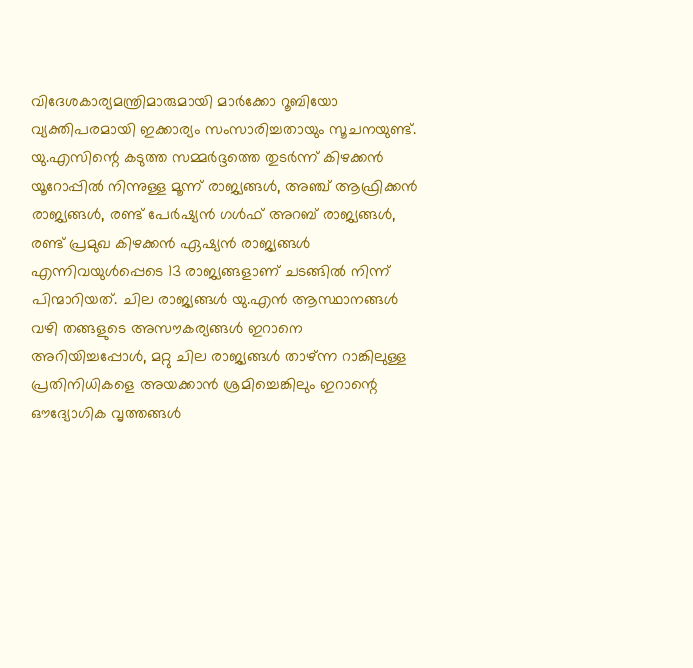വിദേശകാര്യമന്ത്രിമാരുമായി മാർക്കോ റൂബിയോ വ്യക്തിപരമായി ഇക്കാര്യം സംസാരിച്ചതായും സൂചനയുണ്ട്.
യു.എസിന്റെ കടുത്ത സമ്മർദ്ദത്തെ തുടർന്ന് കിഴക്കൻ യൂറോപ്പിൽ നിന്നുള്ള മൂന്ന് രാജ്യങ്ങൾ, അഞ്ച് ആഫ്രിക്കൻ രാജ്യങ്ങൾ, രണ്ട് പേർഷ്യൻ ഗൾഫ് അറബ് രാജ്യങ്ങൾ, രണ്ട് പ്രമുഖ കിഴക്കൻ ഏഷ്യൻ രാജ്യങ്ങൾ എന്നിവയുൾപ്പെടെ 13 രാജ്യങ്ങളാണ് ചടങ്ങിൽ നിന്ന് പിന്മാറിയത്. ചില രാജ്യങ്ങൾ യു.എൻ ആസ്ഥാനങ്ങൾ വഴി തങ്ങളുടെ അസൗകര്യങ്ങൾ ഇറാനെ അറിയിച്ചപ്പോൾ, മറ്റു ചില രാജ്യങ്ങൾ താഴ്ന്ന റാങ്കിലുള്ള പ്രതിനിധികളെ അയക്കാൻ ശ്രമിച്ചെങ്കിലും ഇറാന്റെ ഔദ്യോഗിക വൃത്തങ്ങൾ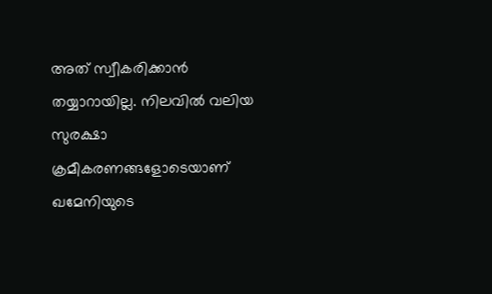അത് സ്വീകരിക്കാൻ തയ്യാറായില്ല. നിലവിൽ വലിയ സുരക്ഷാ ക്രമീകരണങ്ങളോടെയാണ് ഖമേനിയുടെ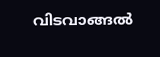വിടവാങ്ങൽ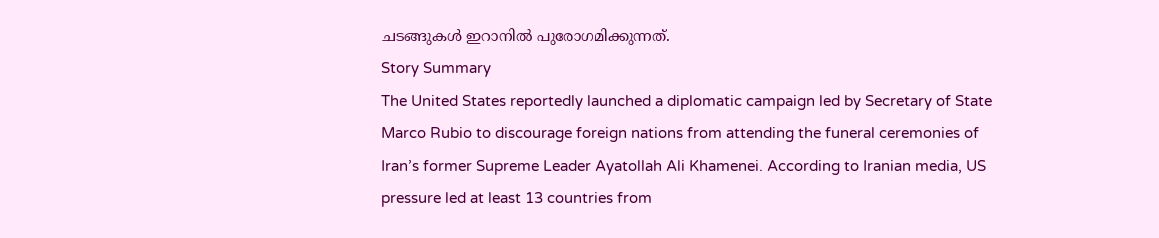ചടങ്ങുകൾ ഇറാനിൽ പുരോഗമിക്കുന്നത്.
Story Summary
The United States reportedly launched a diplomatic campaign led by Secretary of State Marco Rubio to discourage foreign nations from attending the funeral ceremonies of Iran’s former Supreme Leader Ayatollah Ali Khamenei. According to Iranian media, US pressure led at least 13 countries from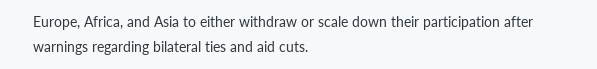Europe, Africa, and Asia to either withdraw or scale down their participation after warnings regarding bilateral ties and aid cuts.